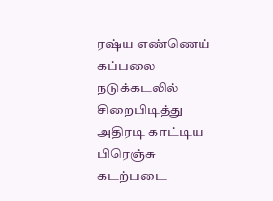ரஷ்ய எண்ணெய் கப்பலை நடுக்கடலில் சிறைபிடித்து அதிரடி காட்டிய பிரெஞ்சு கடற்படை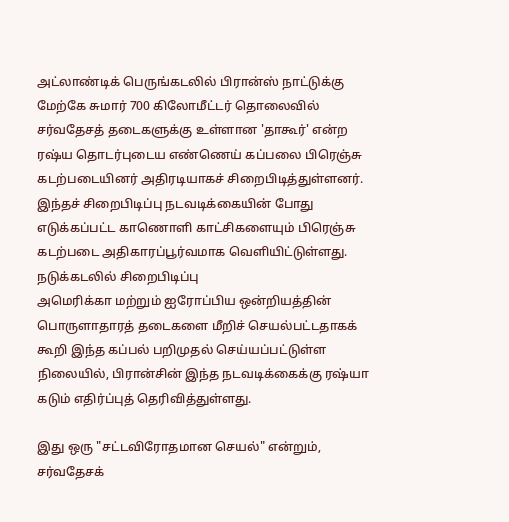அட்லாண்டிக் பெருங்கடலில் பிரான்ஸ் நாட்டுக்கு மேற்கே சுமார் 700 கிலோமீட்டர் தொலைவில் சர்வதேசத் தடைகளுக்கு உள்ளான 'தாகூர்' என்ற ரஷ்ய தொடர்புடைய எண்ணெய் கப்பலை பிரெஞ்சு கடற்படையினர் அதிரடியாகச் சிறைபிடித்துள்ளனர்.
இந்தச் சிறைபிடிப்பு நடவடிக்கையின் போது எடுக்கப்பட்ட காணொளி காட்சிகளையும் பிரெஞ்சு கடற்படை அதிகாரப்பூர்வமாக வெளியிட்டுள்ளது.
நடுக்கடலில் சிறைபிடிப்பு
அமெரிக்கா மற்றும் ஐரோப்பிய ஒன்றியத்தின் பொருளாதாரத் தடைகளை மீறிச் செயல்பட்டதாகக் கூறி இந்த கப்பல் பறிமுதல் செய்யப்பட்டுள்ள நிலையில், பிரான்சின் இந்த நடவடிக்கைக்கு ரஷ்யா கடும் எதிர்ப்புத் தெரிவித்துள்ளது.

இது ஒரு "சட்டவிரோதமான செயல்" என்றும், சர்வதேசக்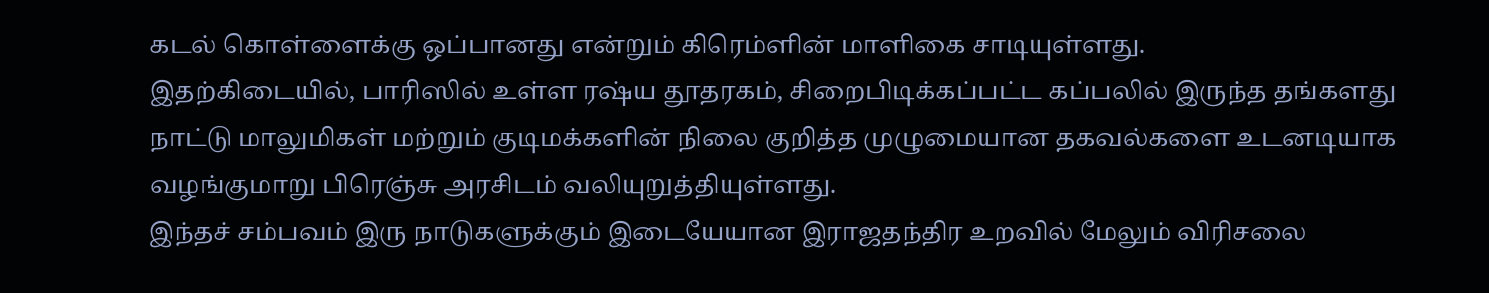கடல் கொள்ளைக்கு ஒப்பானது என்றும் கிரெம்ளின் மாளிகை சாடியுள்ளது.
இதற்கிடையில், பாரிஸில் உள்ள ரஷ்ய தூதரகம், சிறைபிடிக்கப்பட்ட கப்பலில் இருந்த தங்களது நாட்டு மாலுமிகள் மற்றும் குடிமக்களின் நிலை குறித்த முழுமையான தகவல்களை உடனடியாக வழங்குமாறு பிரெஞ்சு அரசிடம் வலியுறுத்தியுள்ளது.
இந்தச் சம்பவம் இரு நாடுகளுக்கும் இடையேயான இராஜதந்திர உறவில் மேலும் விரிசலை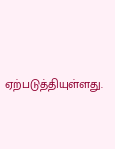ஏற்படுத்தியுள்ளது.